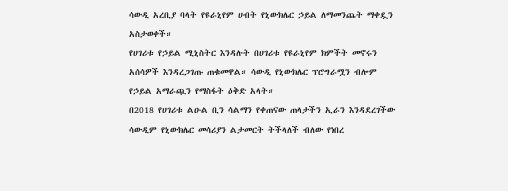ሳውዲ አረቢያ ባላት የዩራኒየም ሀብት የኒውክሌር ኃይል ለማመንጨት ማቀዷን አስታወቀች።
የሀገሪቱ የኃይል ሚኒስትር እንዳሉት በሀገሪቱ የዩራኒየም ክምችት መኖሩን አሰሳዎች እንዳረጋገጡ ጠቁመዋል። ሳውዲ የኒውክሌር ፕሮግራሟን ብሎም የኃይል አማራጯን የማስፋት ዕቅድ አላት።
በ2018 የሀገሪቱ ልዑል ቢን ሳልማን የቀጠናው ጠላታችን ኢራን እንዳደረገችው ሳውዲም የኒውክሌር መሳሪያን ልታመርት ትችላለች ብለው የነበረ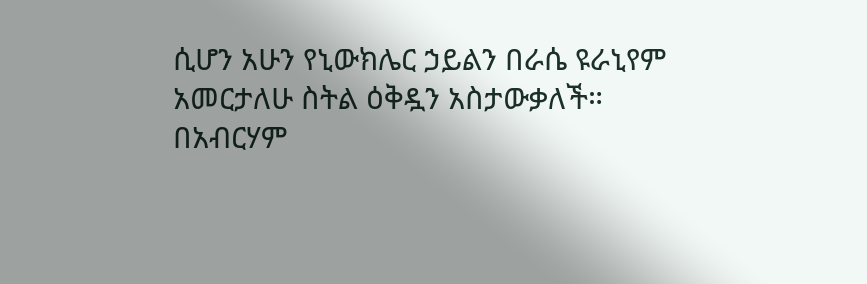ሲሆን አሁን የኒውክሌር ኃይልን በራሴ ዩራኒየም አመርታለሁ ስትል ዕቅዷን አስታውቃለች።
በአብርሃም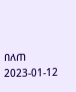በለጠ
2023-01-12